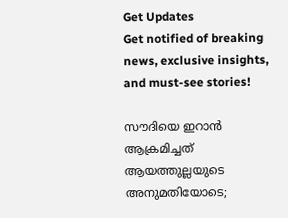Get Updates
Get notified of breaking news, exclusive insights, and must-see stories!

സൗദിയെ ഇറാന്‍ ആക്രമിച്ചത് ആയത്തുല്ലയുടെ അനുമതിയോടെ;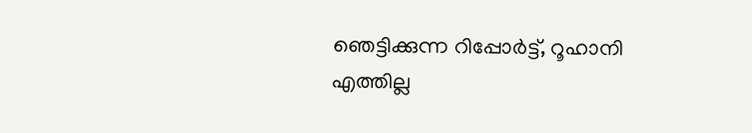ഞെട്ടിക്കുന്ന റിപ്പോര്‍ട്ട്, റൂഹാനി എത്തില്ല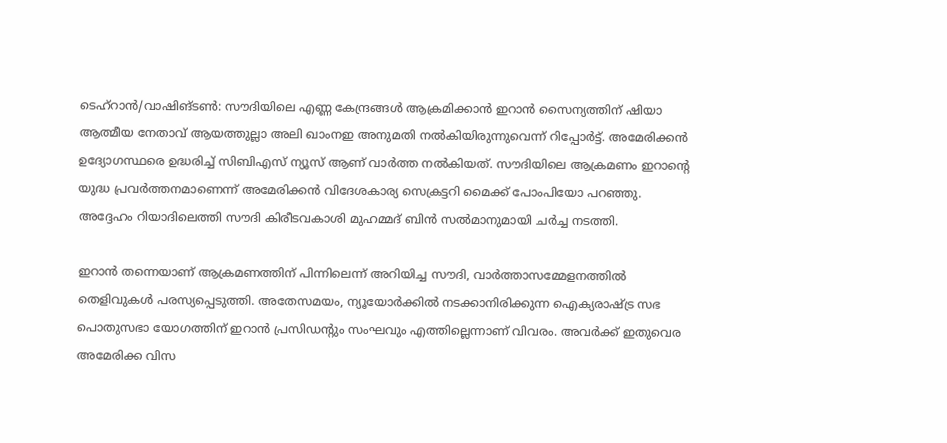ടെഹ്‌റാന്‍/വാഷിങ്ടണ്‍: സൗദിയിലെ എണ്ണ കേന്ദ്രങ്ങള്‍ ആക്രമിക്കാന്‍ ഇറാന്‍ സൈന്യത്തിന് ഷിയാ ആത്മീയ നേതാവ് ആയത്തുല്ലാ അലി ഖാംനഇ അനുമതി നല്‍കിയിരുന്നുവെന്ന് റിപ്പോര്‍ട്ട്. അമേരിക്കന്‍ ഉദ്യോഗസ്ഥരെ ഉദ്ധരിച്ച് സിബിഎസ് ന്യൂസ് ആണ് വാര്‍ത്ത നല്‍കിയത്. സൗദിയിലെ ആക്രമണം ഇറാന്റെ യുദ്ധ പ്രവര്‍ത്തനമാണെന്ന് അമേരിക്കന്‍ വിദേശകാര്യ സെക്രട്ടറി മൈക്ക് പോംപിയോ പറഞ്ഞു. അദ്ദേഹം റിയാദിലെത്തി സൗദി കിരീടവകാശി മുഹമ്മദ് ബിന്‍ സല്‍മാനുമായി ചര്‍ച്ച നടത്തി.

ഇറാന്‍ തന്നെയാണ് ആക്രമണത്തിന് പിന്നിലെന്ന് അറിയിച്ച സൗദി, വാര്‍ത്താസമ്മേളനത്തില്‍ തെളിവുകള്‍ പരസ്യപ്പെടുത്തി. അതേസമയം, ന്യൂയോര്‍ക്കില്‍ നടക്കാനിരിക്കുന്ന ഐക്യരാഷ്ട്ര സഭ പൊതുസഭാ യോഗത്തിന് ഇറാന്‍ പ്രസിഡന്റും സംഘവും എത്തില്ലെന്നാണ് വിവരം. അവര്‍ക്ക് ഇതുവെര അമേരിക്ക വിസ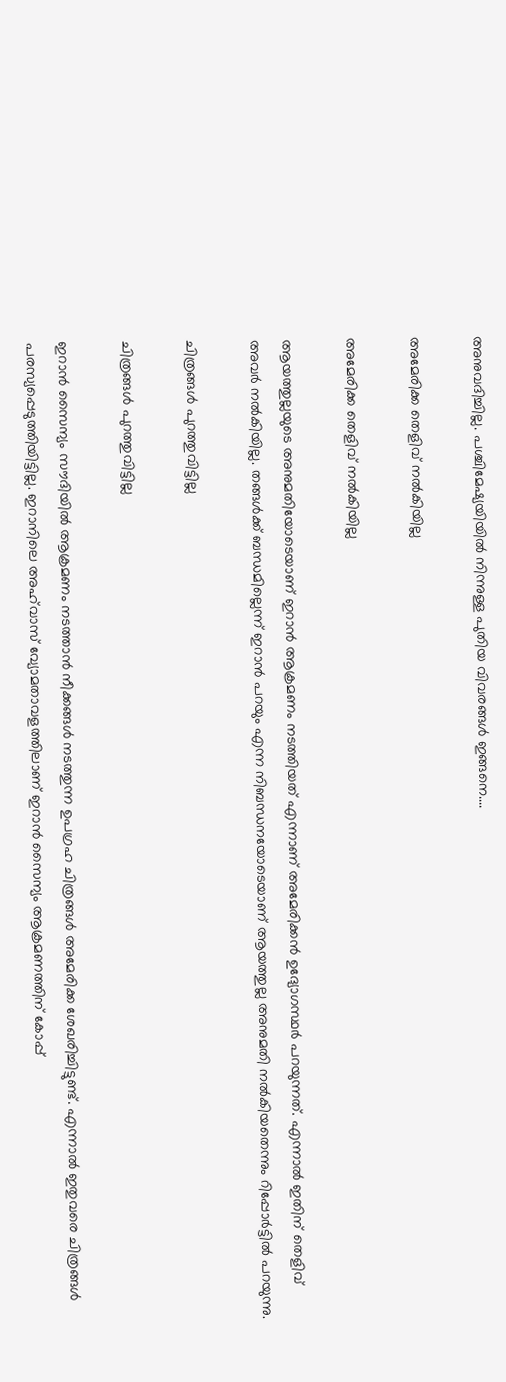അനുവദിച്ചില്ല. പശ്ചിമേഷ്യയിയില്‍ നിന്നുള്ള പുതിയ വിവരങ്ങള്‍ ഇങ്ങനെ....

അമേരിക്ക തെളിവ് നല്‍കിയില്ല

അമേരിക്ക തെളിവ് നല്‍കിയില്ല

ആയത്തുല്ലയുടെ അനുമതിയോടെയാണ് ഇറാന്‍ ആക്രമണം നടത്തിയത് എന്നാണ് അമേരിക്കന്‍ ഉദ്യോഗസ്ഥര്‍ പറയുന്നത്. എന്നാല്‍ ഇതിന് തെളിവ് അവര്‍ നല്‍കിയില്ല. തങ്ങള്‍ക്ക് ബന്ധമില്ലെന്ന് ഇറാന്‍ പറയും എന്ന നിബന്ധനയോടെയാണ് ആയത്തുല്ല അനുമതി നല്‍കിയതെന്നും റിപ്പോര്‍ട്ടില്‍ പറയുന്നു.

ചിത്രങ്ങള്‍ പുറത്തുവിട്ടില്ല

ചിത്രങ്ങള്‍ പുറത്തുവിട്ടില്ല

ഇറാന്‍ സൈന്യം സൗദിയില്‍ ആക്രമണം നടത്താന്‍ നീക്കങ്ങള്‍ നടത്തുന്ന ഉപഗ്രഹ ചിത്രങ്ങള്‍ അമേരിക്ക ശേഖരിച്ചിട്ടുണ്ട്. എന്നാല്‍ ഇതുവരെ ചിത്രങ്ങള്‍ പരസ്യപ്പെടുത്തിയിട്ടില്ല. ഇറാനിലെ അഹ്‌വാസ് വ്യോമതാവളത്തിലാണ് ഇറാന്‍ സൈന്യം ആക്രമണത്തിന് കോപ്പ്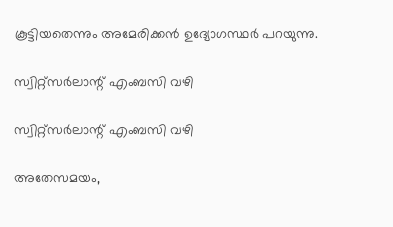കൂട്ടിയതെന്നും അമേരിക്കന്‍ ഉദ്യോഗസ്ഥര്‍ പറയുന്നു.

സ്വിറ്റ്‌സര്‍ലാന്റ് എംബസി വഴി

സ്വിറ്റ്‌സര്‍ലാന്റ് എംബസി വഴി

അതേസമയം,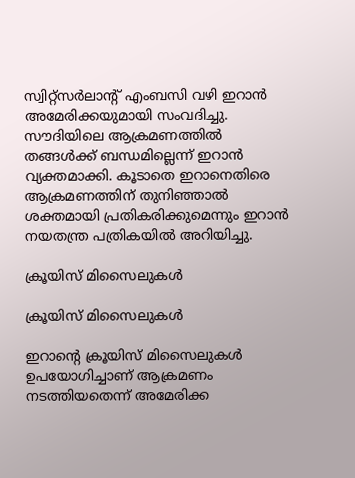സ്വിറ്റ്‌സര്‍ലാന്റ് എംബസി വഴി ഇറാന്‍ അമേരിക്കയുമായി സംവദിച്ചു. സൗദിയിലെ ആക്രമണത്തില്‍ തങ്ങള്‍ക്ക് ബന്ധമില്ലെന്ന് ഇറാന്‍ വ്യക്തമാക്കി. കൂടാതെ ഇറാനെതിരെ ആക്രമണത്തിന് തുനിഞ്ഞാല്‍ ശക്തമായി പ്രതികരിക്കുമെന്നും ഇറാന്‍ നയതന്ത്ര പത്രികയില്‍ അറിയിച്ചു.

ക്രൂയിസ് മിസൈലുകള്‍

ക്രൂയിസ് മിസൈലുകള്‍

ഇറാന്റെ ക്രൂയിസ് മിസൈലുകള്‍ ഉപയോഗിച്ചാണ് ആക്രമണം നടത്തിയതെന്ന് അമേരിക്ക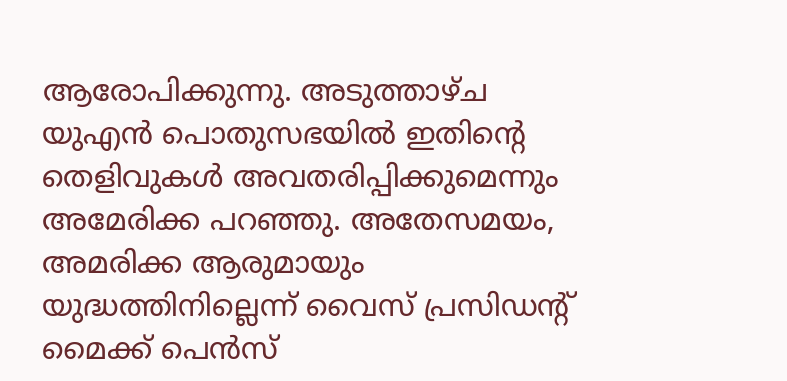ആരോപിക്കുന്നു. അടുത്താഴ്ച യുഎന്‍ പൊതുസഭയില്‍ ഇതിന്റെ തെളിവുകള്‍ അവതരിപ്പിക്കുമെന്നും അമേരിക്ക പറഞ്ഞു. അതേസമയം, അമരിക്ക ആരുമായും യുദ്ധത്തിനില്ലെന്ന് വൈസ് പ്രസിഡന്റ് മൈക്ക് പെന്‍സ്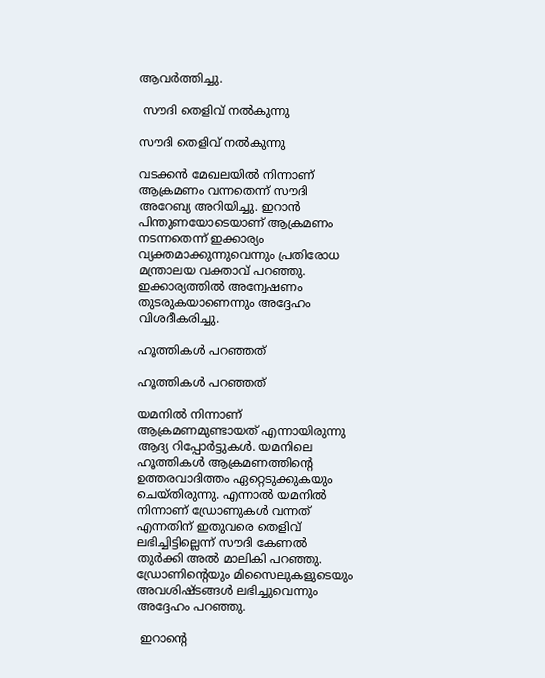ആവര്‍ത്തിച്ചു.

 സൗദി തെളിവ് നല്‍കുന്നു

സൗദി തെളിവ് നല്‍കുന്നു

വടക്കന്‍ മേഖലയില്‍ നിന്നാണ് ആക്രമണം വന്നതെന്ന് സൗദി അറേബ്യ അറിയിച്ചു. ഇറാന്‍ പിന്തുണയോടെയാണ് ആക്രമണം നടന്നതെന്ന് ഇക്കാര്യം വ്യക്തമാക്കുന്നുവെന്നും പ്രതിരോധ മന്ത്രാലയ വക്താവ് പറഞ്ഞു. ഇക്കാര്യത്തില്‍ അന്വേഷണം തുടരുകയാണെന്നും അദ്ദേഹം വിശദീകരിച്ചു.

ഹൂത്തികള്‍ പറഞ്ഞത്

ഹൂത്തികള്‍ പറഞ്ഞത്

യമനില്‍ നിന്നാണ് ആക്രമണമുണ്ടായത് എന്നായിരുന്നു ആദ്യ റിപ്പോര്‍ട്ടുകള്‍. യമനിലെ ഹൂത്തികള്‍ ആക്രമണത്തിന്റെ ഉത്തരവാദിത്തം ഏറ്റെടുക്കുകയും ചെയ്തിരുന്നു. എന്നാല്‍ യമനില്‍ നിന്നാണ് ഡ്രോണുകള്‍ വന്നത് എന്നതിന് ഇതുവരെ തെളിവ് ലഭിച്ചിട്ടില്ലെന്ന് സൗദി കേണല്‍ തുര്‍ക്കി അല്‍ മാലികി പറഞ്ഞു. ഡ്രോണിന്റെയും മിസൈലുകളുടെയും അവശിഷ്ടങ്ങള്‍ ലഭിച്ചുവെന്നും അദ്ദേഹം പറഞ്ഞു.

 ഇറാന്റെ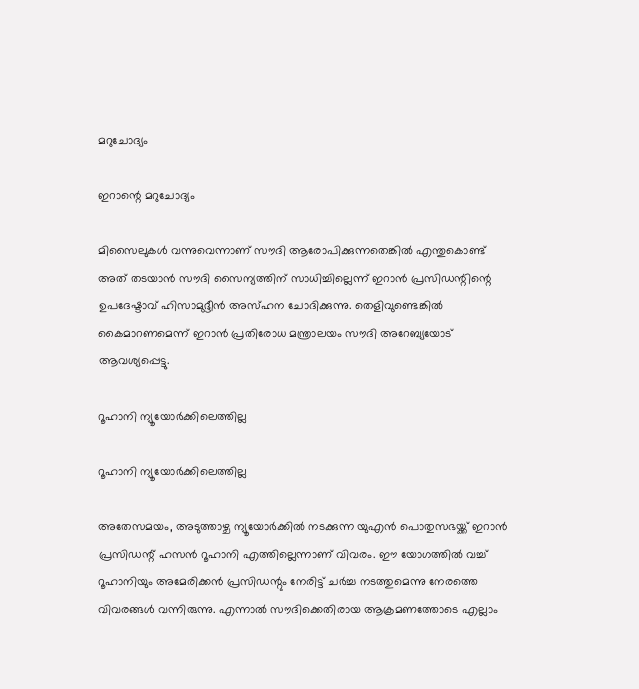മറുചോദ്യം

ഇറാന്റെ മറുചോദ്യം

മിസൈലുകള്‍ വന്നുവെന്നാണ് സൗദി ആരോപിക്കുന്നതെങ്കില്‍ എന്തുകൊണ്ട് അത് തടയാന്‍ സൗദി സൈന്യത്തിന് സാധിച്ചില്ലെന്ന് ഇറാന്‍ പ്രസിഡന്റിന്റെ ഉപദേഷ്ടാവ് ഹിസാമുദ്ദീന്‍ അസ്ഹന ചോദിക്കുന്നു. തെളിവുണ്ടെങ്കില്‍ കൈമാറണമെന്ന് ഇറാന്‍ പ്രതിരോധ മന്ത്രാലയം സൗദി അറേബ്യയോട് ആവശ്യപ്പെട്ടു.

റൂഹാനി ന്യൂയോര്‍ക്കിലെത്തില്ല

റൂഹാനി ന്യൂയോര്‍ക്കിലെത്തില്ല

അതേസമയം, അടുത്താഴ്ച ന്യൂയോര്‍ക്കില്‍ നടക്കുന്ന യുഎന്‍ പൊതുസഭയ്ക്ക് ഇറാന്‍ പ്രസിഡന്റ് ഹസന്‍ റൂഹാനി എത്തില്ലെന്നാണ് വിവരം. ഈ യോഗത്തില്‍ വച്ച് റൂഹാനിയും അമേരിക്കന്‍ പ്രസിഡന്റും നേരിട്ട് ചര്‍ച്ച നടത്തുമെന്നു നേരത്തെ വിവരങ്ങള്‍ വന്നിരുന്നു. എന്നാല്‍ സൗദിക്കെതിരായ ആക്രമണത്തോടെ എല്ലാം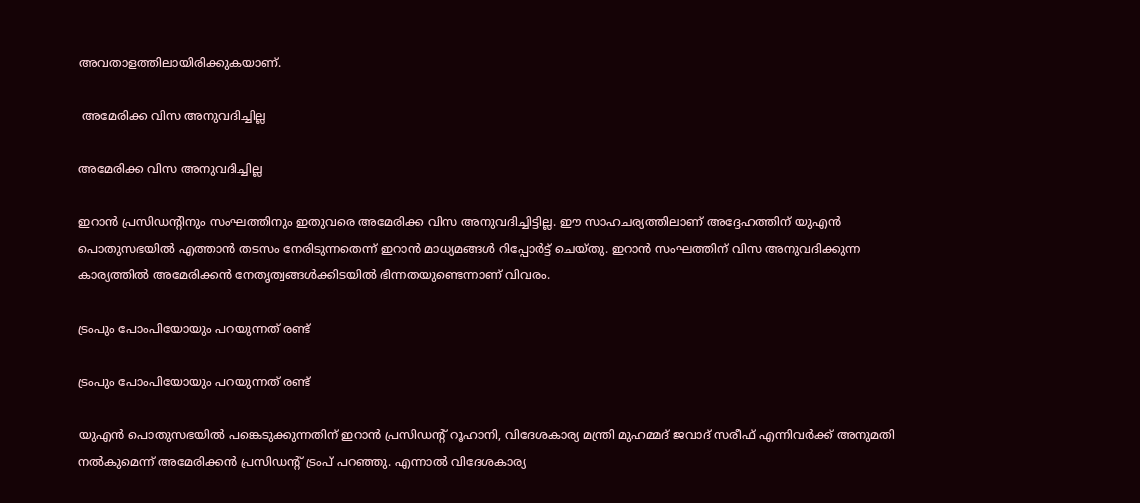അവതാളത്തിലായിരിക്കുകയാണ്.

 അമേരിക്ക വിസ അനുവദിച്ചില്ല

അമേരിക്ക വിസ അനുവദിച്ചില്ല

ഇറാന്‍ പ്രസിഡന്റിനും സംഘത്തിനും ഇതുവരെ അമേരിക്ക വിസ അനുവദിച്ചിട്ടില്ല. ഈ സാഹചര്യത്തിലാണ് അദ്ദേഹത്തിന് യുഎന്‍ പൊതുസഭയില്‍ എത്താന്‍ തടസം നേരിടുന്നതെന്ന് ഇറാന്‍ മാധ്യമങ്ങള്‍ റിപ്പോര്‍ട്ട് ചെയ്തു. ഇറാന്‍ സംഘത്തിന് വിസ അനുവദിക്കുന്ന കാര്യത്തില്‍ അമേരിക്കന്‍ നേതൃത്വങ്ങള്‍ക്കിടയില്‍ ഭിന്നതയുണ്ടെന്നാണ് വിവരം.

ട്രംപും പോംപിയോയും പറയുന്നത് രണ്ട്

ട്രംപും പോംപിയോയും പറയുന്നത് രണ്ട്

യുഎന്‍ പൊതുസഭയില്‍ പങ്കെടുക്കുന്നതിന് ഇറാന്‍ പ്രസിഡന്റ് റൂഹാനി, വിദേശകാര്യ മന്ത്രി മുഹമ്മദ് ജവാദ് സരീഫ് എന്നിവര്‍ക്ക് അനുമതി നല്‍കുമെന്ന് അമേരിക്കന്‍ പ്രസിഡന്റ് ട്രംപ് പറഞ്ഞു. എന്നാല്‍ വിദേശകാര്യ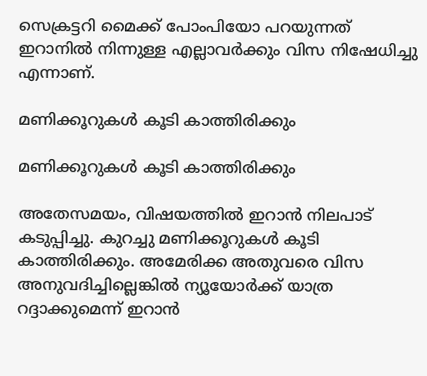സെക്രട്ടറി മൈക്ക് പോംപിയോ പറയുന്നത് ഇറാനില്‍ നിന്നുള്ള എല്ലാവര്‍ക്കും വിസ നിഷേധിച്ചു എന്നാണ്.

മണിക്കൂറുകള്‍ കൂടി കാത്തിരിക്കും

മണിക്കൂറുകള്‍ കൂടി കാത്തിരിക്കും

അതേസമയം, വിഷയത്തില്‍ ഇറാന്‍ നിലപാട് കടുപ്പിച്ചു. കുറച്ചു മണിക്കൂറുകള്‍ കൂടി കാത്തിരിക്കും. അമേരിക്ക അതുവരെ വിസ അനുവദിച്ചില്ലെങ്കില്‍ ന്യൂയോര്‍ക്ക് യാത്ര റദ്ദാക്കുമെന്ന് ഇറാന്‍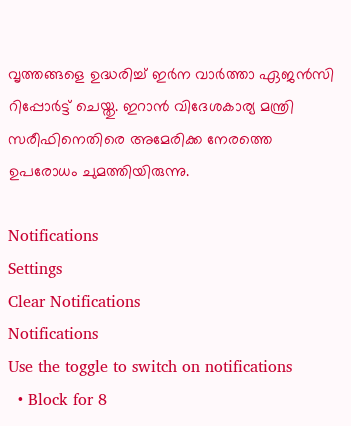വൃത്തങ്ങളെ ഉദ്ധരിച്ച് ഇര്‍ന വാര്‍ത്താ ഏജന്‍സി റിപ്പോര്‍ട്ട് ചെയ്തു. ഇറാന്‍ വിദേശകാര്യ മന്ത്രി സരീഫിനെതിരെ അമേരിക്ക നേരത്തെ ഉപരോധം ചുമത്തിയിരുന്നു.

Notifications
Settings
Clear Notifications
Notifications
Use the toggle to switch on notifications
  • Block for 8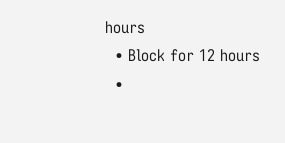hours
  • Block for 12 hours
  •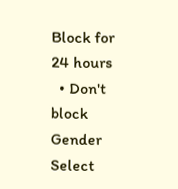Block for 24 hours
  • Don't block
Gender
Select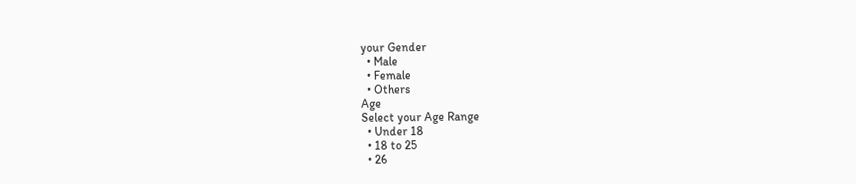your Gender
  • Male
  • Female
  • Others
Age
Select your Age Range
  • Under 18
  • 18 to 25
  • 26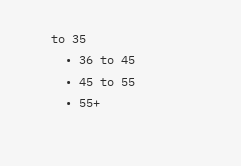to 35
  • 36 to 45
  • 45 to 55
  • 55+